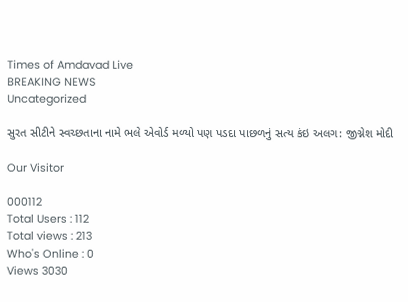Times of Amdavad Live
BREAKING NEWS
Uncategorized

સુરત સીટીને સ્વચ્છતાના નામે ભલે એવોર્ડ મળ્યો પણ પડદા પાછળનું સત્ય કંઇ અલગ: જીગ્નેશ મોદી

Our Visitor

000112
Total Users : 112
Total views : 213
Who's Online : 0
Views 3030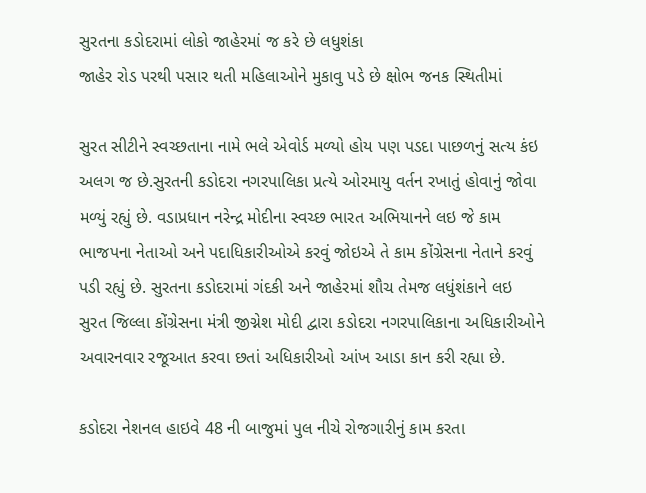સુરતના કડોદરામાં લોકો જાહેરમાં જ કરે છે લધુશંકા
જાહેર રોડ પરથી પસાર થતી મહિલાઓને મુકાવુ પડે છે ક્ષોભ જનક સ્થિતીમાં

સુરત સીટીને સ્વચ્છતાના નામે ભલે એવોર્ડ મળ્યો હોય પણ પડદા પાછળનું સત્ય કંઇ અલગ જ છે.સુરતની કડોદરા નગરપાલિકા પ્રત્યે ઓરમાયુ વર્તન રખાતું હોવાનું જોવા મળ્યું રહ્યું છે. વડાપ્રધાન નરેન્દ્ર મોદીના સ્વચ્છ ભારત અભિયાનને લઇ જે કામ ભાજપના નેતાઓ અને પદાધિકારીઓએ કરવું જોઇએ તે કામ કોંગ્રેસના નેતાને કરવું પડી રહ્યું છે. સુરતના કડોદરામાં ગંદકી અને જાહેરમાં શૌચ તેમજ લધુંશંકાને લઇ
સુરત જિલ્લા કોંગ્રેસના મંત્રી જીગ્નેશ મોદી દ્વારા કડોદરા નગરપાલિકાના અધિકારીઓને અવારનવાર રજૂઆત કરવા છતાં અધિકારીઓ આંખ આડા કાન કરી રહ્યા છે.

કડોદરા નેશનલ હાઇવે 48 ની બાજુમાં પુલ નીચે રોજગારીનું કામ કરતા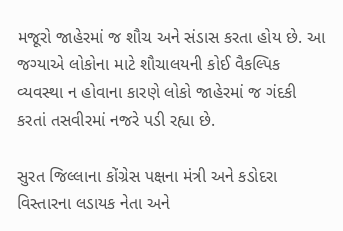મજૂરો જાહેરમાં જ શૌચ અને સંડાસ કરતા હોય છે. આ જગ્યાએ લોકોના માટે શૌચાલયની કોઈ વૈકલ્પિક વ્યવસ્થા ન હોવાના કારણે લોકો જાહેરમાં જ ગંદકી કરતાં તસવીરમાં નજરે પડી રહ્યા છે.

સુરત જિલ્લાના કોંગ્રેસ પક્ષના મંત્રી અને કડોદરા વિસ્તારના લડાયક નેતા અને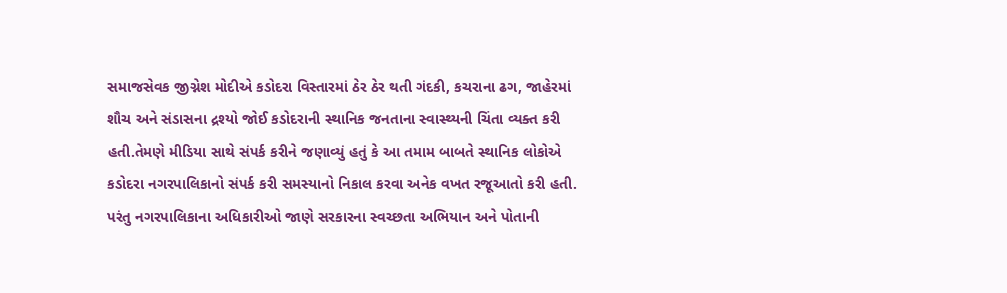સમાજસેવક જીગ્નેશ મોદીએ કડોદરા વિસ્તારમાં ઠેર ઠેર થતી ગંદકી, કચરાના ઢગ, જાહેરમાં શૌચ અને સંડાસના દ્રશ્યો જોઈ કડોદરાની સ્થાનિક જનતાના સ્વાસ્થ્યની ચિંતા વ્યક્ત કરી હતી.તેમણે મીડિયા સાથે સંપર્ક કરીને જણાવ્યું હતું કે આ તમામ બાબતે સ્થાનિક લોકોએ કડોદરા નગરપાલિકાનો સંપર્ક કરી સમસ્યાનો નિકાલ કરવા અનેક વખત રજૂઆતો કરી હતી. પરંતુ નગરપાલિકાના અધિકારીઓ જાણે સરકારના સ્વચ્છતા અભિયાન અને પોતાની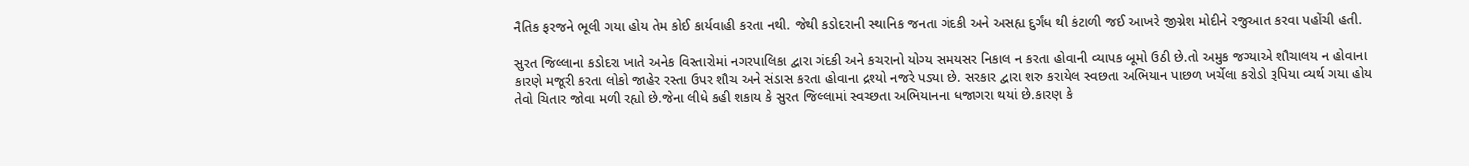નૈતિક ફરજને ભૂલી ગયા હોય તેમ કોઈ કાર્યવાહી કરતા નથી. જેથી કડોદરાની સ્થાનિક જનતા ગંદકી અને અસહ્ય દુર્ગંધ થી કંટાળી જઈ આખરે જીગ્નેશ મોદીને રજુઆત કરવા પહોંચી હતી.

સુરત જિલ્લાના કડોદરા ખાતે અનેક વિસ્તારોમાં નગરપાલિકા દ્વારા ગંદકી અને કચરાનો યોગ્ય સમયસર નિકાલ ન કરતા હોવાની વ્યાપક બૂમો ઉઠી છે.તો અમુક જગ્યાએ શૌચાલય ન હોવાના કારણે મજૂરી કરતા લોકો જાહેર રસ્તા ઉપર શૌચ અને સંડાસ કરતા હોવાના દ્રશ્યો નજરે પડ્યા છે. સરકાર દ્વારા શરુ કરાયેલ સ્વછતા અભિયાન પાછળ ખર્ચેલા કરોડો રૂપિયા વ્યર્થ ગયા હોય તેવો ચિતાર જોવા મળી રહ્યો છે.જેના લીધે કહી શકાય કે સુરત જિલ્લામાં સ્વચ્છતા અભિયાનના ધજાગરા થયાં છે.કારણ કે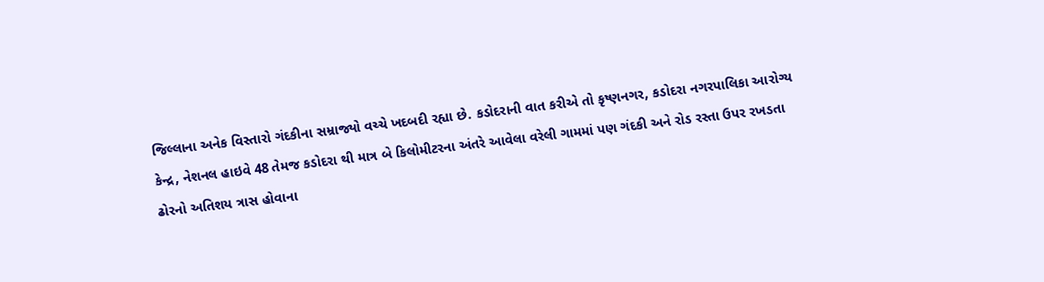જિલ્લાના અનેક વિસ્તારો ગંદકીના સમ્રાજ્યો વચ્ચે ખદબદી રહ્યા છે. કડોદરાની વાત કરીએ તો કૃષ્ણનગર, કડોદરા નગરપાલિકા આરોગ્ય કેન્દ્ર, નેશનલ હાઇવે 48 તેમજ કડોદરા થી માત્ર બે કિલોમીટરના અંતરે આવેલા વરેલી ગામમાં પણ ગંદકી અને રોડ રસ્તા ઉપર રખડતા ઢોરનો અતિશય ત્રાસ હોવાના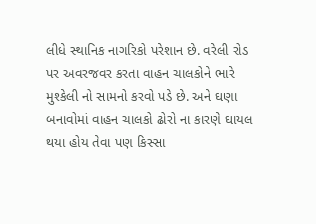લીધે સ્થાનિક નાગરિકો પરેશાન છે. વરેલી રોડ પર અવરજવર કરતા વાહન ચાલકોને ભારે મુશ્કેલી નો સામનો કરવો પડે છે. અને ઘણા બનાવોમાં વાહન ચાલકો ઢોરો ના કારણે ઘાયલ થયા હોય તેવા પણ કિસ્સા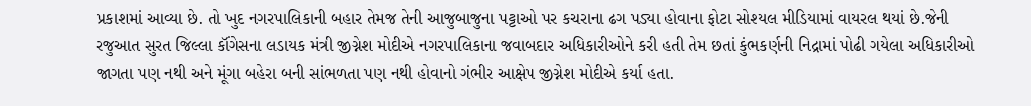પ્રકાશમાં આવ્યા છે. તો ખુદ નગરપાલિકાની બહાર તેમજ તેની આજુબાજુના પટ્ટાઓ પર કચરાના ઢગ પડ્યા હોવાના ફોટા સોશ્યલ મીડિયામાં વાયરલ થયાં છે.જેની રજુઆત સુરત જિલ્લા કૉંગેસના લડાયક મંત્રી જીગ્નેશ મોદીએ નગરપાલિકાના જવાબદાર અધિકારીઓને કરી હતી તેમ છતાં કુંભકર્ણની નિદ્રામાં પોઢી ગયેલા અધિકારીઓ જાગતા પણ નથી અને મૂંગા બહેરા બની સાંભળતા પણ નથી હોવાનો ગંભીર આક્ષેપ જીગ્નેશ મોદીએ કર્યા હતા.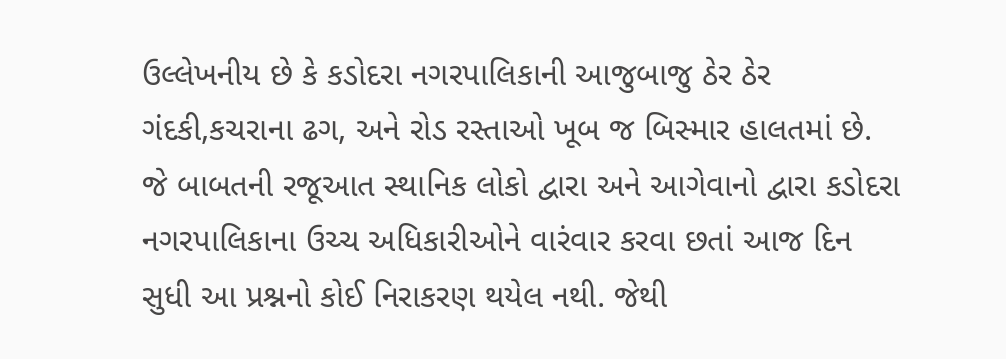ઉલ્લેખનીય છે કે કડોદરા નગરપાલિકાની આજુબાજુ ઠેર ઠેર ગંદકી,કચરાના ઢગ, અને રોડ રસ્તાઓ ખૂબ જ બિસ્માર હાલતમાં છે. જે બાબતની રજૂઆત સ્થાનિક લોકો દ્વારા અને આગેવાનો દ્વારા કડોદરા નગરપાલિકાના ઉચ્ચ અધિકારીઓને વારંવાર કરવા છતાં આજ દિન સુધી આ પ્રશ્નનો કોઈ નિરાકરણ થયેલ નથી. જેથી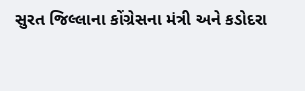સુરત જિલ્લાના કોંગ્રેસના મંત્રી અને કડોદરા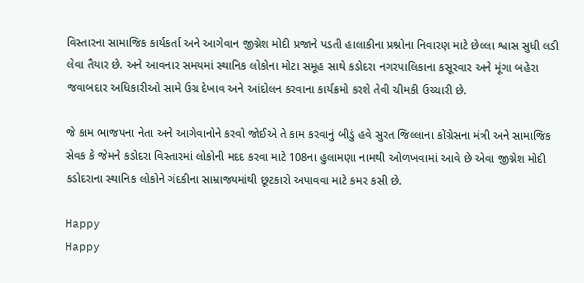વિસ્તારના સામાજિક કાર્યકર્તા અને આગેવાન જીગ્નેશ મોદી પ્રજાને પડતી હાલાકીના પ્રશ્નોના નિવારણ માટે છેલ્લા શ્વાસ સુધી લડી લેવા તૈયાર છે. અને આવનાર સમયમાં સ્થાનિક લોકોના મોટા સમૂહ સાથે કડોદરા નગરપાલિકાના કસૂરવાર અને મૂંગા બહેરા જવાબદાર અધિકારીઓ સામે ઉગ્ર દેખાવ અને આંદોલન કરવાના કાર્યક્રમો કરશે તેવી ચીમકી ઉચ્ચારી છે.

જે કામ ભાજપના નેતા અને આગેવાનોને કરવો જોઈએ તે કામ કરવાનું બીડું હવે સુરત જિલ્લાના કોંગ્રેસના મંત્રી અને સામાજિક સેવક કે જેમને કડોદરા વિસ્તારમાં લોકોની મદદ કરવા માટે 108ના હુલામણા નામથી ઓળખવામાં આવે છે એવા જીગ્નેશ મોદી કડોદરાના સ્થાનિક લોકોને ગંદકીના સામ્રાજ્યમાંથી છૂટકારો અપાવવા માટે કમર કસી છે.

Happy
Happy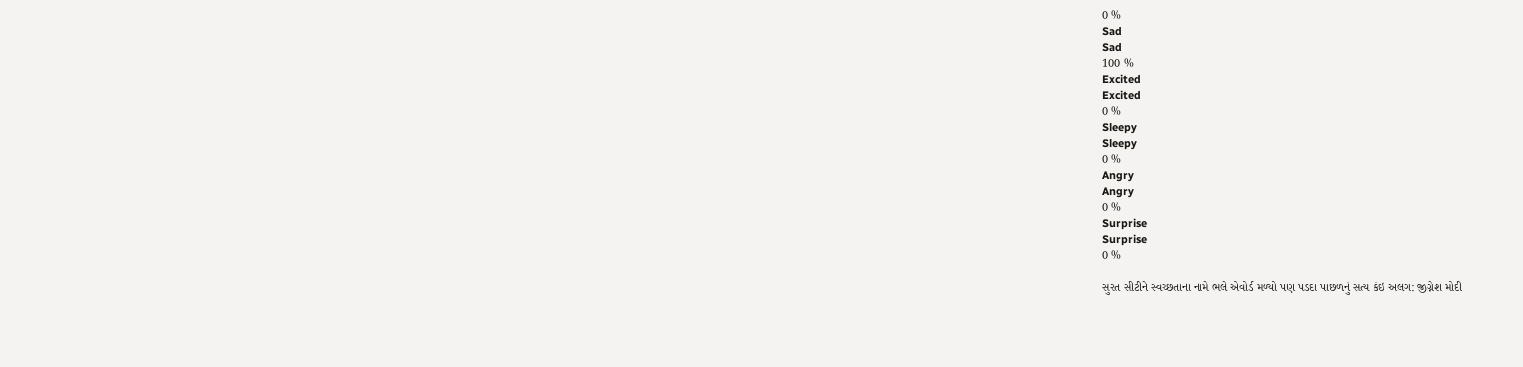0 %
Sad
Sad
100 %
Excited
Excited
0 %
Sleepy
Sleepy
0 %
Angry
Angry
0 %
Surprise
Surprise
0 %

સુરત સીટીને સ્વચ્છતાના નામે ભલે એવોર્ડ મળ્યો પણ પડદા પાછળનું સત્ય કંઇ અલગ: જીગ્નેશ મોદી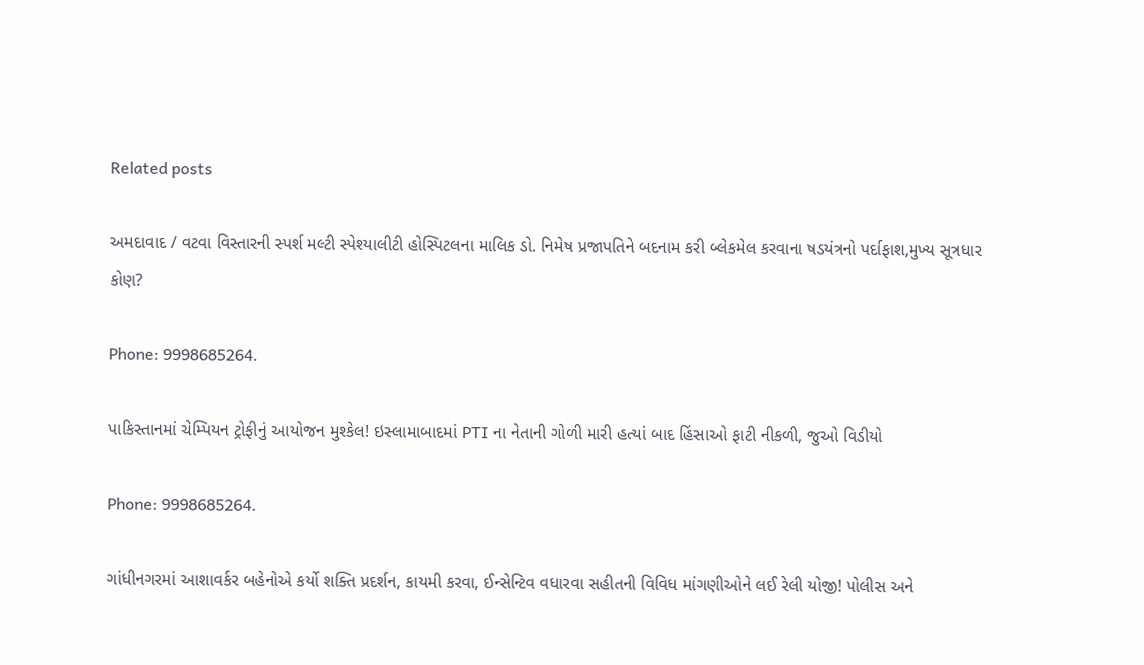Related posts

અમદાવાદ / વટવા વિસ્તારની સ્પર્શ મલ્ટી સ્પેશ્યાલીટી હોસ્પિટલના માલિક ડો. નિમેષ પ્રજાપતિને બદનામ કરી બ્લેકમેલ કરવાના ષડયંત્રનો પર્દાફાશ,મુખ્ય સૂત્રધાર કોણ?

Phone: 9998685264.

પાકિસ્તાનમાં ચેમ્પિયન ટ્રોફીનું આયોજન મુશ્કેલ! ઇસ્લામાબાદમાં PTI ના નેતાની ગોળી મારી હત્યાં બાદ હિંસાઓ ફાટી નીકળી, જુઓ વિડીયો

Phone: 9998685264.

ગાંધીનગરમાં આશાવર્કર બહેનોએ કર્યો શક્તિ પ્રદર્શન, કાયમી કરવા, ઈન્સેન્ટિવ વધારવા સહીતની વિવિધ માંગણીઓને લઈ રેલી યોજી! પોલીસ અને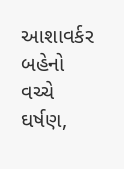આશાવર્કર બહેનો વચ્ચે ઘર્ષણ,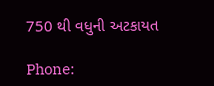750 થી વધુની અટકાયત

Phone: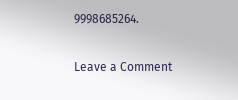9998685264.

Leave a Comment